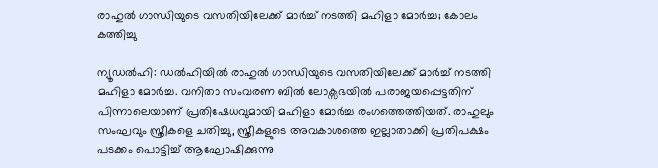രാഹുൽ ഗാന്ധിയുടെ വസതിയിലേക്ക് മാ‍ർച്ച് നടത്തി മഹിളാ മോർച്ച; കോലം കത്തിച്ചു

ന്യൂഡൽഹി: ഡൽഹിയിൽ രാഹുൽ ഗാന്ധിയുടെ വസതിയിലേക്ക് മാർച്ച് നടത്തി മഹിളാ മോർച്ച. വനിതാ സംവരണ ബിൽ ലോക്സഭയിൽ പരാജയപ്പെട്ടതിന് പിന്നാലെയാണ് പ്രതിഷേധവുമായി മഹിളാ മോർച്ച രംഗത്തെത്തിയത്. രാഹുലും സംഘവും സ്ത്രീകളെ ചതിച്ചു, സ്ത്രീകളുടെ അവകാശത്തെ ഇല്ലാതാക്കി പ്രതിപക്ഷം പടക്കം പൊട്ടിച്ച് ആഘോഷിക്കുന്നു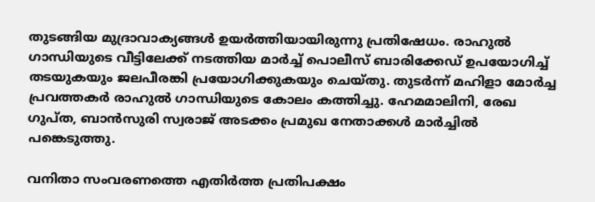തുടങ്ങിയ മുദ്രാവാക്യങ്ങൾ ഉയർത്തിയായിരുന്നു പ്രതിഷേധം. രാഹുൽ ഗാന്ധിയുടെ വീട്ടിലേക്ക് നടത്തിയ മാർച്ച് പൊലീസ് ബാരിക്കേഡ് ഉപയോഗിച്ച് തടയുകയും ജലപീരങ്കി പ്രയോഗിക്കുകയും ചെയ്തു. തുടർന്ന് മഹിളാ മോർച്ച പ്രവത്തകർ രാഹുൽ ഗാന്ധിയുടെ കോലം കത്തിച്ചു. ഹേമമാലിനി, രേഖ ഗുപ്ത, ബാൻസുരി സ്വരാജ് അടക്കം പ്രമുഖ നേതാക്കൾ മാർച്ചിൽ പങ്കെടുത്തു.

വനിതാ സംവരണത്തെ എതിർത്ത പ്രതിപക്ഷം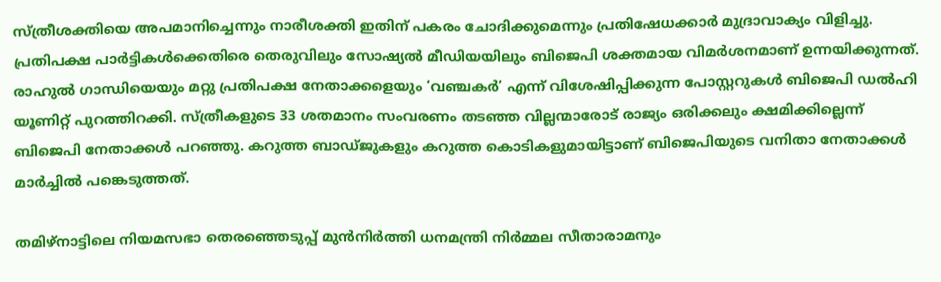സ്ത്രീശക്തിയെ അപമാനിച്ചെന്നും നാരീശക്തി ഇതിന് പകരം ചോദിക്കുമെന്നും പ്രതിഷേധക്കാർ മുദ്രാവാക്യം വിളിച്ചു. പ്രതിപക്ഷ പാർട്ടികൾക്കെതിരെ തെരുവിലും സോഷ്യൽ മീഡിയയിലും ബിജെപി ശക്തമായ വിമർശനമാണ് ഉന്നയിക്കുന്നത്. രാഹുൽ ഗാന്ധിയെയും മറ്റു പ്രതിപക്ഷ നേതാക്കളെയും ‘വഞ്ചകർ’ എന്ന് വിശേഷിപ്പിക്കുന്ന പോസ്റ്ററുകൾ ബിജെപി ഡൽഹി യൂണിറ്റ് പുറത്തിറക്കി. സ്ത്രീകളുടെ 33 ശതമാനം സംവരണം തടഞ്ഞ വില്ലന്മാരോട് രാജ്യം ഒരിക്കലും ക്ഷമിക്കില്ലെന്ന് ബിജെപി നേതാക്കൾ പറഞ്ഞു. കറുത്ത ബാഡ്ജുകളും കറുത്ത കൊടികളുമായിട്ടാണ് ബിജെപിയുടെ വനിതാ നേതാക്കൾ മാർച്ചിൽ പങ്കെടുത്തത്.

തമിഴ്‌നാട്ടിലെ നിയമസഭാ തെരഞ്ഞെടുപ്പ് മുൻനിർത്തി ധനമന്ത്രി നിർമ്മല സീതാരാമനും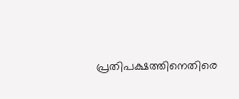പ്രതിപക്ഷത്തിനെതിരെ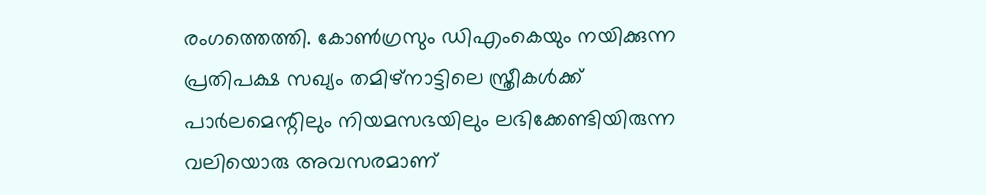രംഗത്തെത്തി. കോൺഗ്രസും ഡിഎംകെയും നയിക്കുന്ന പ്രതിപക്ഷ സഖ്യം തമിഴ്‌നാട്ടിലെ സ്ത്രീകൾക്ക് പാർലമെന്റിലും നിയമസഭയിലും ലഭിക്കേണ്ടിയിരുന്ന വലിയൊരു അവസരമാണ്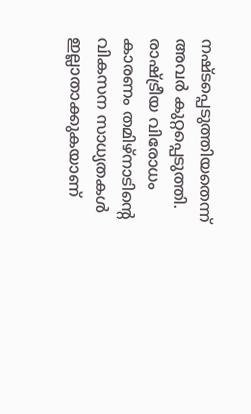നഷ്ടപ്പെടുത്തിയതെന്ന് അവർ കുറ്റപ്പെടുത്തി. രാഷ്ട്രീയ വിരോധം കാരണം തമിഴ്‌നാടിന്റെ വികസന സാധ്യതകൾ ഇല്ലാതാക്കുകയാണ്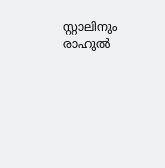സ്റ്റാലിനും രാഹുൽ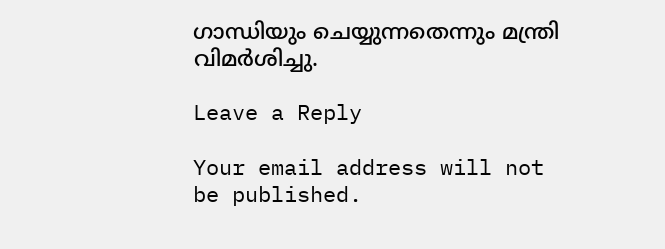ഗാന്ധിയും ചെയ്യുന്നതെന്നും മന്ത്രി വിമർശിച്ചു.

Leave a Reply

Your email address will not be published.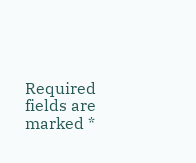Required fields are marked *